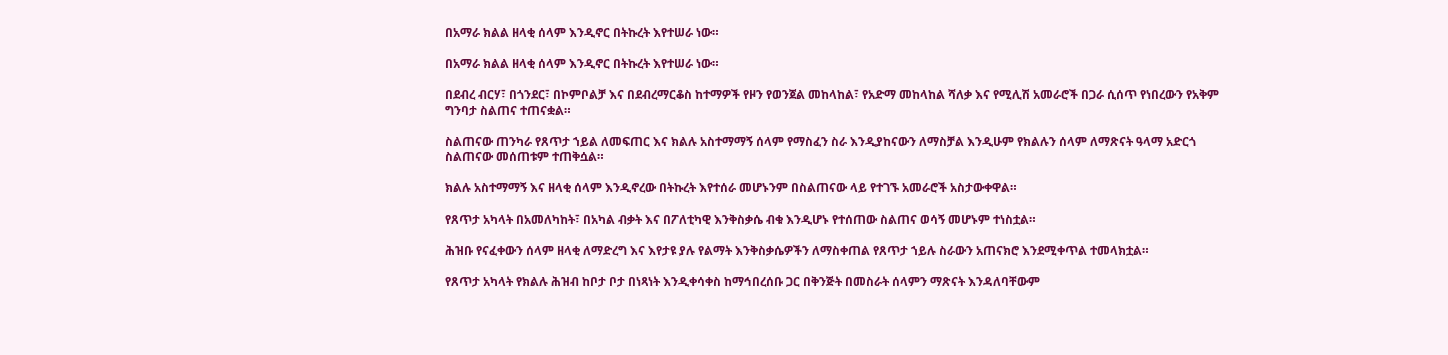በአማራ ክልል ዘላቂ ሰላም እንዲኖር በትኩረት እየተሠራ ነው።

በአማራ ክልል ዘላቂ ሰላም እንዲኖር በትኩረት እየተሠራ ነው።

በደብረ ብርሃ፣ በጎንደር፣ በኮምቦልቻ እና በደብረማርቆስ ከተማዎች የዞን የወንጀል መከላከል፣ የአድማ መከላከል ሻለቃ እና የሚሊሽ አመራሮች በጋራ ሲሰጥ የነበረውን የአቅም ግንባታ ስልጠና ተጠናቋል።

ስልጠናው ጠንካራ የጸጥታ ኀይል ለመፍጠር እና ክልሉ አስተማማኝ ሰላም የማስፈን ስራ እንዲያከናውን ለማስቻል እንዲሁም የክልሉን ሰላም ለማጽናት ዓላማ አድርጎ ስልጠናው መሰጠቱም ተጠቅሷል።

ክልሉ አስተማማኝ እና ዘላቂ ሰላም እንዲኖረው በትኩረት እየተሰራ መሆኑንም በስልጠናው ላይ የተገኙ አመራሮች አስታውቀዋል።

የጸጥታ አካላት በአመለካከት፣ በአካል ብቃት እና በፖለቲካዊ እንቅስቃሴ ብቁ እንዲሆኑ የተሰጠው ስልጠና ወሳኝ መሆኑም ተነስቷል።

ሕዝቡ የናፈቀውን ሰላም ዘላቂ ለማድረግ እና እየታዩ ያሉ የልማት እንቅስቃሴዎችን ለማስቀጠል የጸጥታ ኀይሉ ስራውን አጠናክሮ እንደሚቀጥል ተመላክቷል።

የጸጥታ አካላት የክልሉ ሕዝብ ከቦታ ቦታ በነጻነት እንዲቀሳቀስ ከማኅበረሰቡ ጋር በቅንጅት በመስራት ሰላምን ማጽናት እንዳለባቸውም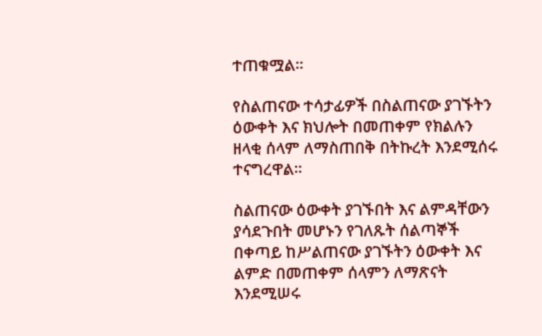ተጠቁሟል።

የስልጠናው ተሳታፊዎች በስልጠናው ያገኙትን ዕውቀት እና ክህሎት በመጠቀም የክልሉን ዘላቂ ሰላም ለማስጠበቅ በትኩረት እንደሚሰሩ ተናግረዋል።

ስልጠናው ዕውቀት ያገኙበት እና ልምዳቸውን ያሳደጉበት መሆኑን የገለጹት ሰልጣኞች በቀጣይ ከሥልጠናው ያገኙትን ዕውቀት እና ልምድ በመጠቀም ሰላምን ለማጽናት እንደሚሠሩ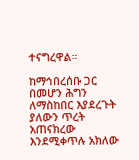ተናግረዋል።

ከማኅበረሰቡ ጋር በመሆን ሕግን ለማስከበር እያደረጉት ያለውን ጥረት አጠናክረው እንደሚቀጥሉ አክለው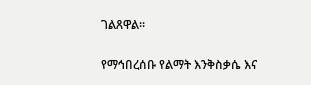ገልጸዋል።

የማኅበረሰቡ የልማት እንቅስቃሴ እና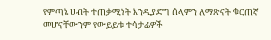የምጣኔ ሀብት ተጠቃሚነት እንዲያድግ ሰላምን ለማጽናት ቁርጠኛ መሆናቸውንም የውይይቱ ተሳታፊዎች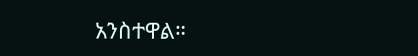አንስተዋል።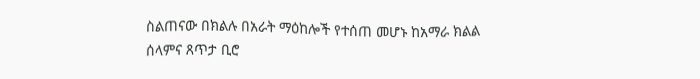ስልጠናው በክልሉ በአራት ማዕከሎች የተሰጠ መሆኑ ከአማራ ክልል ሰላምና ጸጥታ ቢሮ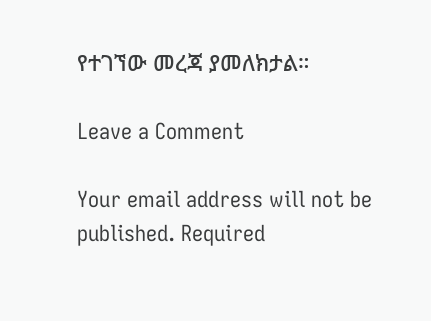የተገኘው መረጃ ያመለክታል።

Leave a Comment

Your email address will not be published. Required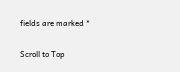fields are marked *

Scroll to Top